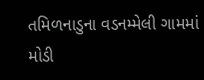તમિળનાડુના વડનમ્મેલી ગામમાં મોડી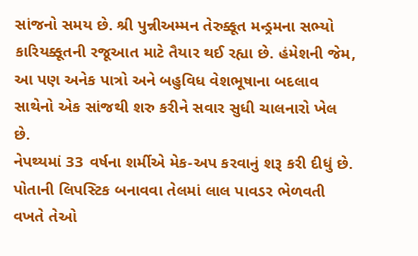સાંજનો સમય છે. શ્રી પુન્નીઅમ્મન તેરુક્કૂત મન્ડ્રમના સભ્યો કારિયક્કૂતની રજૂઆત માટે તૈયાર થઈ રહ્યા છે. હંમેશની જેમ, આ પણ અનેક પાત્રો અને બહુવિધ વેશભૂષાના બદલાવ સાથેનો એક સાંજથી શરુ કરીને સવાર સુધી ચાલનારો ખેલ છે.
નેપથ્યમાં 33 વર્ષના શર્મીએ મેક-અપ કરવાનું શરૂ કરી દીધું છે. પોતાની લિપસ્ટિક બનાવવા તેલમાં લાલ પાવડર ભેળવતી વખતે તેઓ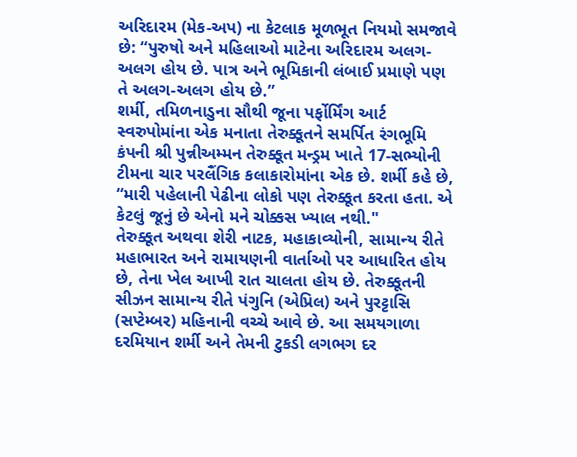અરિદારમ (મેક-અપ) ના કેટલાક મૂળભૂત નિયમો સમજાવે છે: “પુરુષો અને મહિલાઓ માટેના અરિદારમ અલગ-અલગ હોય છે. પાત્ર અને ભૂમિકાની લંબાઈ પ્રમાણે પણ તે અલગ-અલગ હોય છે.”
શર્મી, તમિળનાડુના સૌથી જૂના પર્ફોર્મિંગ આર્ટ સ્વરુપોમાંના એક મનાતા તેરુક્કૂતને સમર્પિત રંગભૂમિ કંપની શ્રી પુન્નીઅમ્મન તેરુક્કૂત મન્ડ્રમ ખાતે 17-સભ્યોની ટીમના ચાર પરલૈંગિક કલાકારોમાંના એક છે. શર્મી કહે છે, “મારી પહેલાની પેઢીના લોકો પણ તેરુક્કૂત કરતા હતા. એ કેટલું જૂનું છે એનો મને ચોક્કસ ખ્યાલ નથી."
તેરુક્કૂત અથવા શેરી નાટક, મહાકાવ્યોની, સામાન્ય રીતે મહાભારત અને રામાયણની વાર્તાઓ પર આધારિત હોય છે, તેના ખેલ આખી રાત ચાલતા હોય છે. તેરુક્કૂતની સીઝન સામાન્ય રીતે પંગુનિ (એપ્રિલ) અને પુરટ્ટાસિ (સપ્ટેમ્બર) મહિનાની વચ્ચે આવે છે. આ સમયગાળા દરમિયાન શર્મી અને તેમની ટુકડી લગભગ દર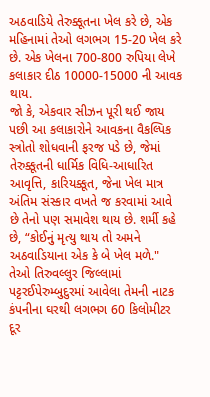અઠવાડિયે તેરુક્કૂતના ખેલ કરે છે, એક મહિનામાં તેઓ લગભગ 15-20 ખેલ કરે છે. એક ખેલના 700-800 રુપિયા લેખે કલાકાર દીઠ 10000-15000 ની આવક થાય.
જો કે, એકવાર સીઝન પૂરી થઈ જાય પછી આ કલાકારોને આવકના વૈકલ્પિક સ્ત્રોતો શોધવાની ફરજ પડે છે, જેમાં તેરુક્કૂતની ધાર્મિક વિધિ-આધારિત આવૃત્તિ, કારિયક્કૂત, જેના ખેલ માત્ર અંતિમ સંસ્કાર વખતે જ કરવામાં આવે છે તેનો પણ સમાવેશ થાય છે. શર્મી કહે છે, “કોઈનું મૃત્યુ થાય તો અમને અઠવાડિયાના એક કે બે ખેલ મળે." તેઓ તિરુવલ્લુર જિલ્લામાં પટ્ટરઈપેરુમ્બુદુરમાં આવેલા તેમની નાટક કંપનીના ઘરથી લગભગ 60 કિલોમીટર દૂર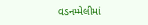વડનમ્મેલીમાં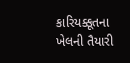કારિયક્કૂતના ખેલની તૈયારી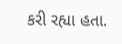કરી રહ્યા હતા.